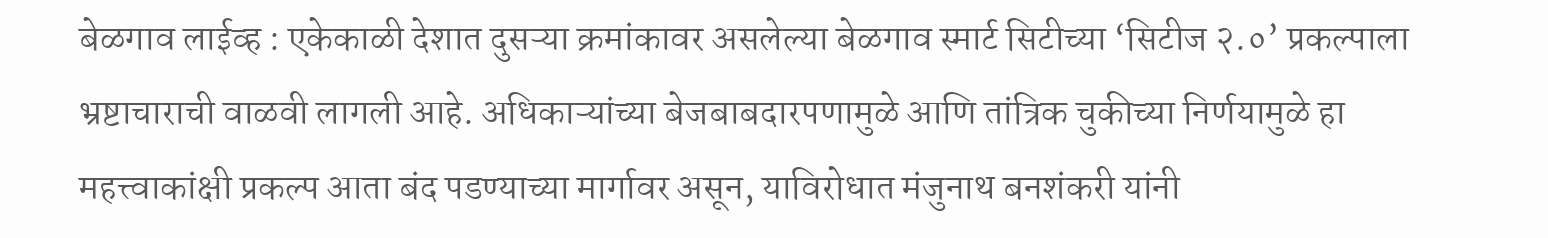बेळगाव लाईव्ह : एकेकाळी देशात दुसऱ्या क्रमांकावर असलेल्या बेळगाव स्मार्ट सिटीच्या ‘सिटीज २.०’ प्रकल्पाला भ्रष्टाचाराची वाळवी लागली आहे. अधिकाऱ्यांच्या बेजबाबदारपणामुळे आणि तांत्रिक चुकीच्या निर्णयामुळे हा महत्त्वाकांक्षी प्रकल्प आता बंद पडण्याच्या मार्गावर असून, याविरोधात मंजुनाथ बनशंकरी यांनी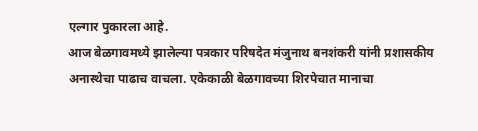एल्गार पुकारला आहे.
आज बेळगावमध्ये झालेल्या पत्रकार परिषदेत मंजुनाथ बनशंकरी यांनी प्रशासकीय अनास्थेचा पाढाच वाचला. एकेकाळी बेळगावच्या शिरपेचात मानाचा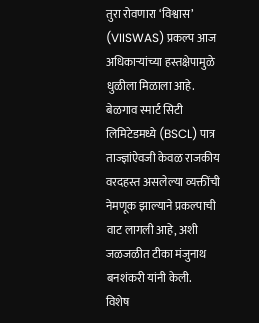तुरा रोवणारा ‘विश्वास’ (VIISWAS) प्रकल्प आज अधिकाऱ्यांच्या हस्तक्षेपामुळे धुळीला मिळाला आहे. बेळगाव स्मार्ट सिटी लिमिटेडमध्ये (BSCL) पात्र ताज्ज्ञांऐवजी केवळ राजकीय वरदहस्त असलेल्या व्यक्तींची नेमणूक झाल्याने प्रकल्पाची वाट लागली आहे, अशी जळजळीत टीका मंजुनाथ बनशंकरी यांनी केली.
विशेष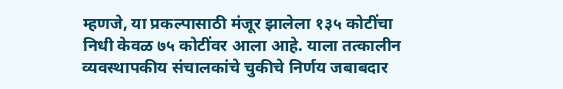म्हणजे, या प्रकल्पासाठी मंजूर झालेला १३५ कोटींचा निधी केवळ ७५ कोटींवर आला आहे. याला तत्कालीन व्यवस्थापकीय संचालकांचे चुकीचे निर्णय जबाबदार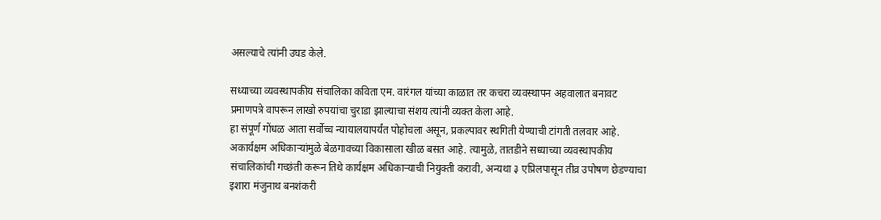असल्याचे त्यांनी उघड केले.

सध्याच्या व्यवस्थापकीय संचालिका कविता एम. वारंगल यांच्या काळात तर कचरा व्यवस्थापन अहवालात बनावट प्रमाणपत्रे वापरून लाखो रुपयांचा चुराडा झाल्याचा संशय त्यांनी व्यक्त केला आहे.
हा संपूर्ण गोंधळ आता सर्वोच्च न्यायालयापर्यंत पोहोचला असून, प्रकल्पावर स्थगिती येण्याची टांगती तलवार आहे. अकार्यक्षम अधिकाऱ्यांमुळे बेळगावच्या विकासाला खीळ बसत आहे. त्यामुळे, तातडीने सध्याच्या व्यवस्थापकीय संचालिकांची गच्छंती करून तिथे कार्यक्षम अधिकाऱ्याची नियुक्ती करावी, अन्यथा ३ एप्रिलपासून तीव्र उपोषण छेडण्याचा इशारा मंजुनाथ बनशंकरी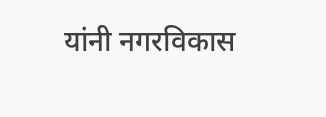यांनी नगरविकास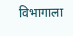विभागाला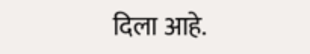दिला आहे.